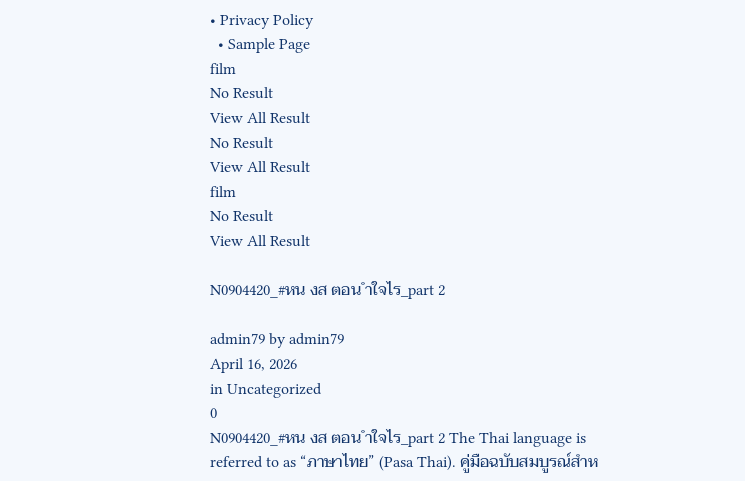• Privacy Policy
  • Sample Page
film
No Result
View All Result
No Result
View All Result
film
No Result
View All Result

N0904420_#หน งส ตอน ำใจไร_part 2

admin79 by admin79
April 16, 2026
in Uncategorized
0
N0904420_#หน งส ตอน ำใจไร_part 2 The Thai language is referred to as “ภาษาไทย” (Pasa Thai). คู่มือฉบับสมบูรณ์สำห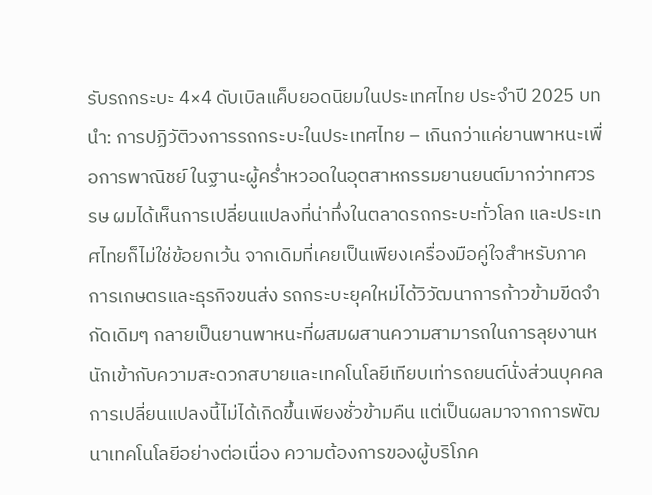รับรถกระบะ 4×4 ดับเบิลแค็บยอดนิยมในประเทศไทย ประจำปี 2025 บทนำ: การปฏิวัติวงการรถกระบะในประเทศไทย – เกินกว่าแค่ยานพาหนะเพื่อการพาณิชย์ ในฐานะผู้คร่ำหวอดในอุตสาหกรรมยานยนต์มากว่าทศวรรษ ผมได้เห็นการเปลี่ยนแปลงที่น่าทึ่งในตลาดรถกระบะทั่วโลก และประเทศไทยก็ไม่ใช่ข้อยกเว้น จากเดิมที่เคยเป็นเพียงเครื่องมือคู่ใจสำหรับภาคการเกษตรและธุรกิจขนส่ง รถกระบะยุคใหม่ได้วิวัฒนาการก้าวข้ามขีดจำกัดเดิมๆ กลายเป็นยานพาหนะที่ผสมผสานความสามารถในการลุยงานหนักเข้ากับความสะดวกสบายและเทคโนโลยีเทียบเท่ารถยนต์นั่งส่วนบุคคล การเปลี่ยนแปลงนี้ไม่ได้เกิดขึ้นเพียงชั่วข้ามคืน แต่เป็นผลมาจากการพัฒนาเทคโนโลยีอย่างต่อเนื่อง ความต้องการของผู้บริโภค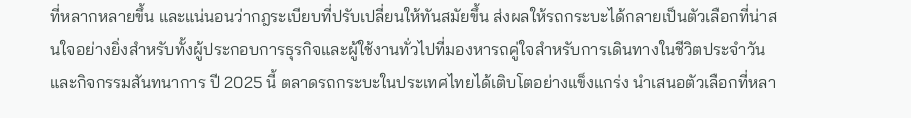ที่หลากหลายขึ้น และแน่นอนว่ากฎระเบียบที่ปรับเปลี่ยนให้ทันสมัยขึ้น ส่งผลให้รถกระบะได้กลายเป็นตัวเลือกที่น่าสนใจอย่างยิ่งสำหรับทั้งผู้ประกอบการธุรกิจและผู้ใช้งานทั่วไปที่มองหารถคู่ใจสำหรับการเดินทางในชีวิตประจำวันและกิจกรรมสันทนาการ ปี 2025 นี้ ตลาดรถกระบะในประเทศไทยได้เติบโตอย่างแข็งแกร่ง นำเสนอตัวเลือกที่หลา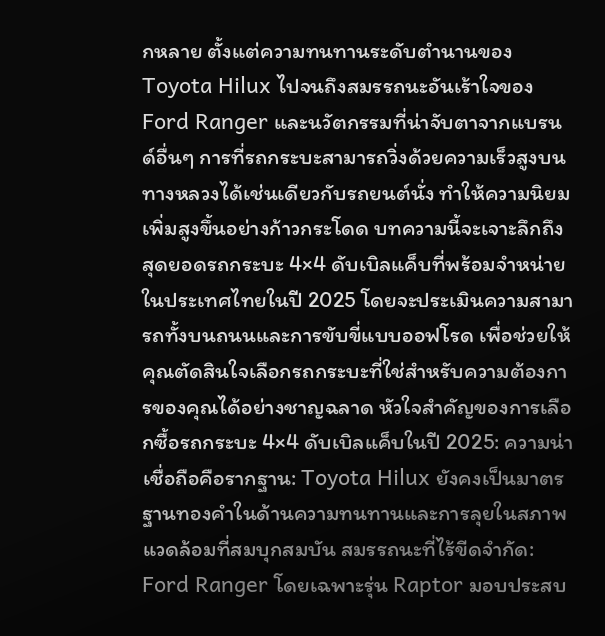กหลาย ตั้งแต่ความทนทานระดับตำนานของ Toyota Hilux ไปจนถึงสมรรถนะอันเร้าใจของ Ford Ranger และนวัตกรรมที่น่าจับตาจากแบรนด์อื่นๆ การที่รถกระบะสามารถวิ่งด้วยความเร็วสูงบนทางหลวงได้เช่นเดียวกับรถยนต์นั่ง ทำให้ความนิยมเพิ่มสูงขึ้นอย่างก้าวกระโดด บทความนี้จะเจาะลึกถึงสุดยอดรถกระบะ 4×4 ดับเบิลแค็บที่พร้อมจำหน่ายในประเทศไทยในปี 2025 โดยจะประเมินความสามารถทั้งบนถนนและการขับขี่แบบออฟโรด เพื่อช่วยให้คุณตัดสินใจเลือกรถกระบะที่ใช่สำหรับความต้องการของคุณได้อย่างชาญฉลาด หัวใจสำคัญของการเลือกซื้อรถกระบะ 4×4 ดับเบิลแค็บในปี 2025: ความน่าเชื่อถือคือรากฐาน: Toyota Hilux ยังคงเป็นมาตรฐานทองคำในด้านความทนทานและการลุยในสภาพแวดล้อมที่สมบุกสมบัน สมรรถนะที่ไร้ขีดจำกัด: Ford Ranger โดยเฉพาะรุ่น Raptor มอบประสบ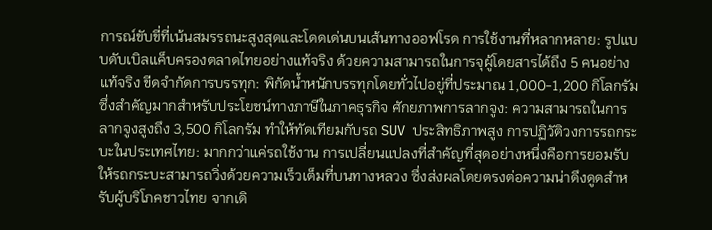การณ์ขับขี่ที่เน้นสมรรถนะสูงสุดและโดดเด่นบนเส้นทางออฟโรด การใช้งานที่หลากหลาย: รูปแบบดับเบิลแค็บครองตลาดไทยอย่างแท้จริง ด้วยความสามารถในการจุผู้โดยสารได้ถึง 5 คนอย่างแท้จริง ขีดจำกัดการบรรทุก: พิกัดน้ำหนักบรรทุกโดยทั่วไปอยู่ที่ประมาณ 1,000-1,200 กิโลกรัม ซึ่งสำคัญมากสำหรับประโยชน์ทางภาษีในภาคธุรกิจ ศักยภาพการลากจูง: ความสามารถในการลากจูงสูงถึง 3,500 กิโลกรัม ทำให้ทัดเทียมกับรถ SUV ประสิทธิภาพสูง การปฏิวัติวงการรถกระบะในประเทศไทย: มากกว่าแค่รถใช้งาน การเปลี่ยนแปลงที่สำคัญที่สุดอย่างหนึ่งคือการยอมรับให้รถกระบะสามารถวิ่งด้วยความเร็วเต็มที่บนทางหลวง ซึ่งส่งผลโดยตรงต่อความน่าดึงดูดสำหรับผู้บริโภคชาวไทย จากเดิ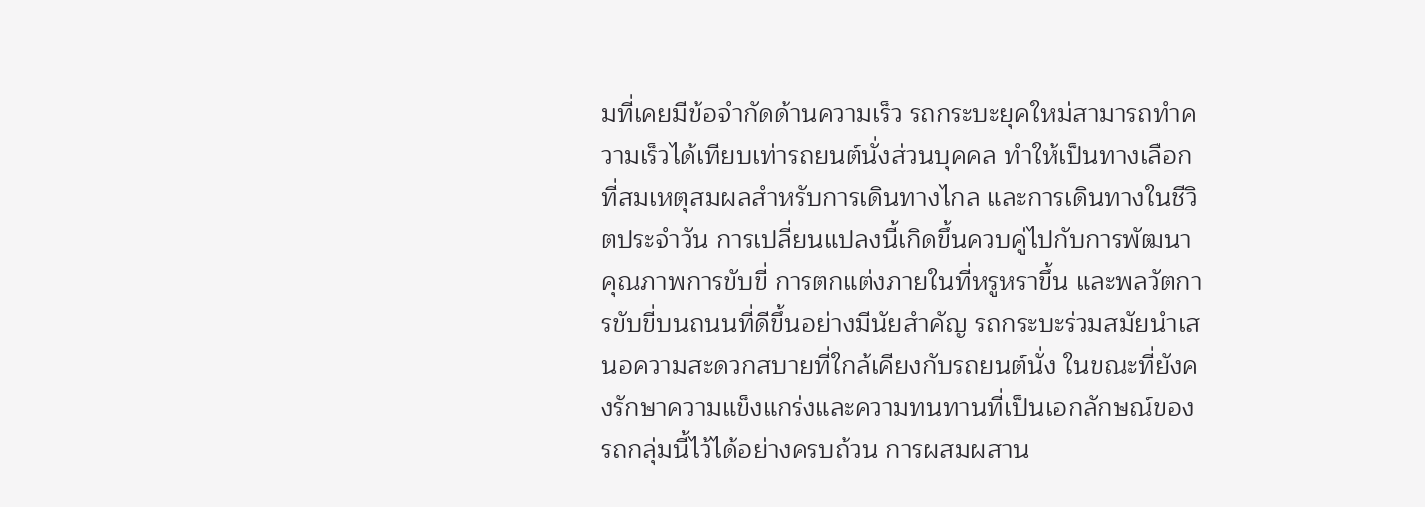มที่เคยมีข้อจำกัดด้านความเร็ว รถกระบะยุคใหม่สามารถทำความเร็วได้เทียบเท่ารถยนต์นั่งส่วนบุคคล ทำให้เป็นทางเลือกที่สมเหตุสมผลสำหรับการเดินทางไกล และการเดินทางในชีวิตประจำวัน การเปลี่ยนแปลงนี้เกิดขึ้นควบคู่ไปกับการพัฒนาคุณภาพการขับขี่ การตกแต่งภายในที่หรูหราขึ้น และพลวัตการขับขี่บนถนนที่ดีขึ้นอย่างมีนัยสำคัญ รถกระบะร่วมสมัยนำเสนอความสะดวกสบายที่ใกล้เคียงกับรถยนต์นั่ง ในขณะที่ยังคงรักษาความแข็งแกร่งและความทนทานที่เป็นเอกลักษณ์ของรถกลุ่มนี้ไว้ได้อย่างครบถ้วน การผสมผสาน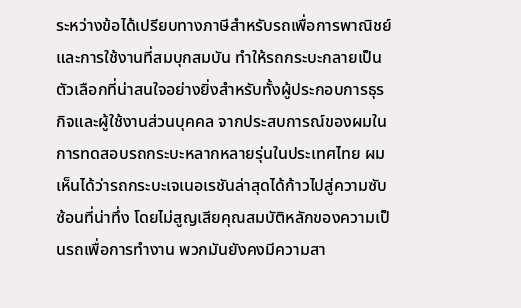ระหว่างข้อได้เปรียบทางภาษีสำหรับรถเพื่อการพาณิชย์ และการใช้งานที่สมบุกสมบัน ทำให้รถกระบะกลายเป็นตัวเลือกที่น่าสนใจอย่างยิ่งสำหรับทั้งผู้ประกอบการธุรกิจและผู้ใช้งานส่วนบุคคล จากประสบการณ์ของผมในการทดสอบรถกระบะหลากหลายรุ่นในประเทศไทย ผมเห็นได้ว่ารถกระบะเจเนอเรชันล่าสุดได้ก้าวไปสู่ความซับซ้อนที่น่าทึ่ง โดยไม่สูญเสียคุณสมบัติหลักของความเป็นรถเพื่อการทำงาน พวกมันยังคงมีความสา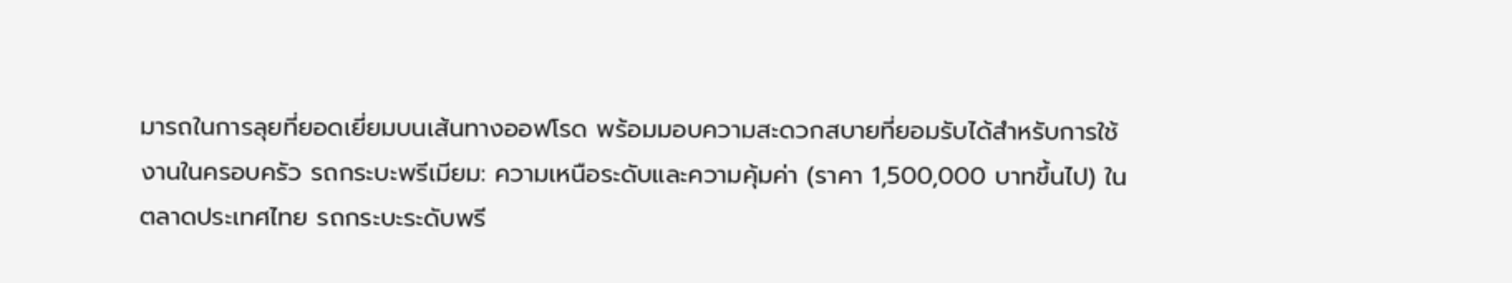มารถในการลุยที่ยอดเยี่ยมบนเส้นทางออฟโรด พร้อมมอบความสะดวกสบายที่ยอมรับได้สำหรับการใช้งานในครอบครัว รถกระบะพรีเมียม: ความเหนือระดับและความคุ้มค่า (ราคา 1,500,000 บาทขึ้นไป) ในตลาดประเทศไทย รถกระบะระดับพรี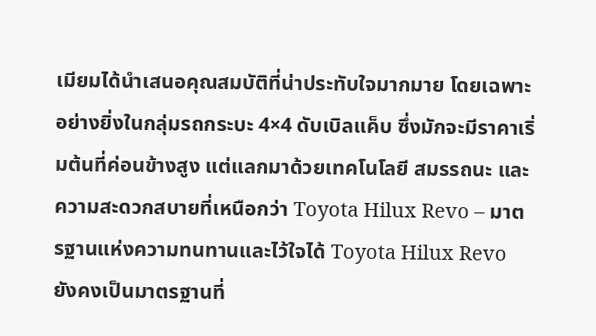เมียมได้นำเสนอคุณสมบัติที่น่าประทับใจมากมาย โดยเฉพาะอย่างยิ่งในกลุ่มรถกระบะ 4×4 ดับเบิลแค็บ ซึ่งมักจะมีราคาเริ่มต้นที่ค่อนข้างสูง แต่แลกมาด้วยเทคโนโลยี สมรรถนะ และความสะดวกสบายที่เหนือกว่า Toyota Hilux Revo – มาตรฐานแห่งความทนทานและไว้ใจได้ Toyota Hilux Revo ยังคงเป็นมาตรฐานที่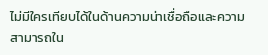ไม่มีใครเทียบได้ในด้านความน่าเชื่อถือและความสามารถใน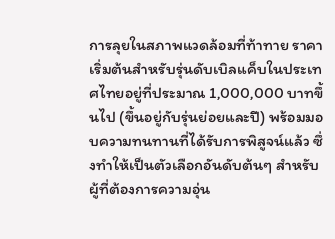การลุยในสภาพแวดล้อมที่ท้าทาย ราคาเริ่มต้นสำหรับรุ่นดับเบิลแค็บในประเทศไทยอยู่ที่ประมาณ 1,000,000 บาทขึ้นไป (ขึ้นอยู่กับรุ่นย่อยและปี) พร้อมมอบความทนทานที่ได้รับการพิสูจน์แล้ว ซึ่งทำให้เป็นตัวเลือกอันดับต้นๆ สำหรับผู้ที่ต้องการความอุ่น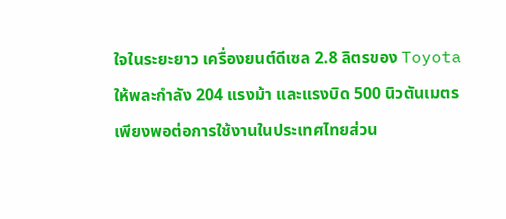ใจในระยะยาว เครื่องยนต์ดีเซล 2.8 ลิตรของ Toyota ให้พละกำลัง 204 แรงม้า และแรงบิด 500 นิวตันเมตร เพียงพอต่อการใช้งานในประเทศไทยส่วน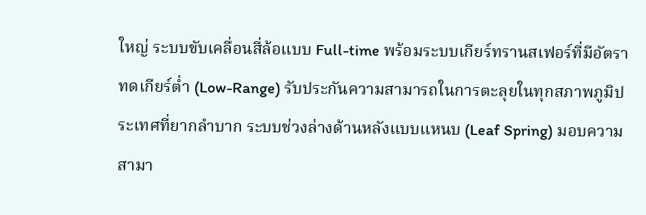ใหญ่ ระบบขับเคลื่อนสี่ล้อแบบ Full-time พร้อมระบบเกียร์ทรานสเฟอร์ที่มีอัตราทดเกียร์ต่ำ (Low-Range) รับประกันความสามารถในการตะลุยในทุกสภาพภูมิประเทศที่ยากลำบาก ระบบช่วงล่างด้านหลังแบบแหนบ (Leaf Spring) มอบความสามา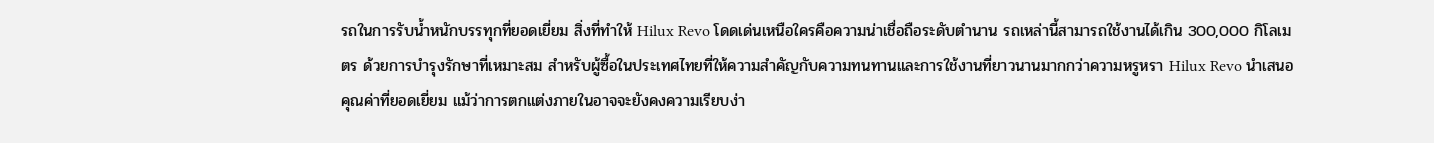รถในการรับน้ำหนักบรรทุกที่ยอดเยี่ยม สิ่งที่ทำให้ Hilux Revo โดดเด่นเหนือใครคือความน่าเชื่อถือระดับตำนาน รถเหล่านี้สามารถใช้งานได้เกิน 300,000 กิโลเมตร ด้วยการบำรุงรักษาที่เหมาะสม สำหรับผู้ซื้อในประเทศไทยที่ให้ความสำคัญกับความทนทานและการใช้งานที่ยาวนานมากกว่าความหรูหรา Hilux Revo นำเสนอคุณค่าที่ยอดเยี่ยม แม้ว่าการตกแต่งภายในอาจจะยังคงความเรียบง่า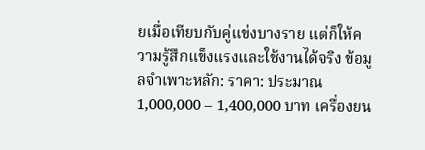ยเมื่อเทียบกับคู่แข่งบางราย แต่ก็ให้ความรู้สึกแข็งแรงและใช้งานได้จริง ข้อมูลจำเพาะหลัก: ราคา: ประมาณ 1,000,000 – 1,400,000 บาท เครื่องยน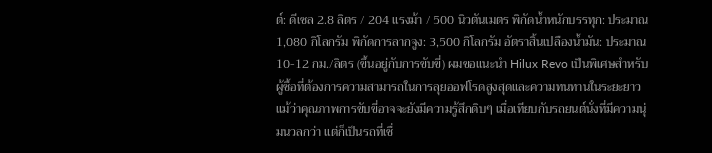ต์: ดีเซล 2.8 ลิตร / 204 แรงม้า / 500 นิวตันเมตร พิกัดน้ำหนักบรรทุก: ประมาณ 1,080 กิโลกรัม พิกัดการลากจูง: 3,500 กิโลกรัม อัตราสิ้นเปลืองน้ำมัน: ประมาณ 10-12 กม./ลิตร (ขึ้นอยู่กับการขับขี่) ผมขอแนะนำ Hilux Revo เป็นพิเศษสำหรับผู้ซื้อที่ต้องการความสามารถในการลุยออฟโรดสูงสุดและความทนทานในระยะยาว แม้ว่าคุณภาพการขับขี่อาจจะยังมีความรู้สึกดิบๆ เมื่อเทียบกับรถยนต์นั่งที่มีความนุ่มนวลกว่า แต่ก็เป็นรถที่เชื่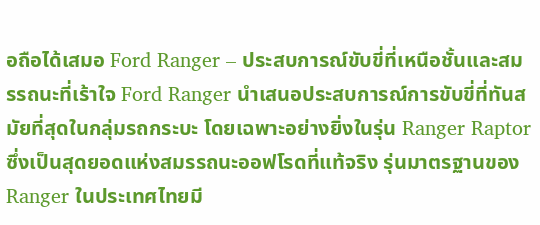อถือได้เสมอ Ford Ranger – ประสบการณ์ขับขี่ที่เหนือชั้นและสมรรถนะที่เร้าใจ Ford Ranger นำเสนอประสบการณ์การขับขี่ที่ทันสมัยที่สุดในกลุ่มรถกระบะ โดยเฉพาะอย่างยิ่งในรุ่น Ranger Raptor ซึ่งเป็นสุดยอดแห่งสมรรถนะออฟโรดที่แท้จริง รุ่นมาตรฐานของ Ranger ในประเทศไทยมี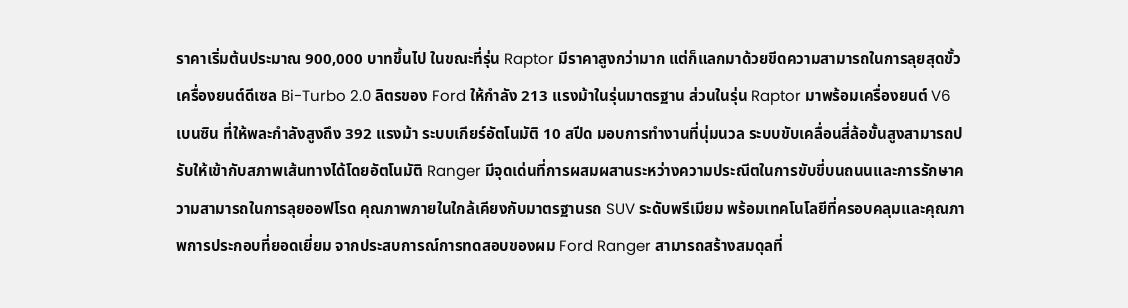ราคาเริ่มต้นประมาณ 900,000 บาทขึ้นไป ในขณะที่รุ่น Raptor มีราคาสูงกว่ามาก แต่ก็แลกมาด้วยขีดความสามารถในการลุยสุดขั้ว เครื่องยนต์ดีเซล Bi-Turbo 2.0 ลิตรของ Ford ให้กำลัง 213 แรงม้าในรุ่นมาตรฐาน ส่วนในรุ่น Raptor มาพร้อมเครื่องยนต์ V6 เบนซิน ที่ให้พละกำลังสูงถึง 392 แรงม้า ระบบเกียร์อัตโนมัติ 10 สปีด มอบการทำงานที่นุ่มนวล ระบบขับเคลื่อนสี่ล้อขั้นสูงสามารถปรับให้เข้ากับสภาพเส้นทางได้โดยอัตโนมัติ Ranger มีจุดเด่นที่การผสมผสานระหว่างความประณีตในการขับขี่บนถนนและการรักษาความสามารถในการลุยออฟโรด คุณภาพภายในใกล้เคียงกับมาตรฐานรถ SUV ระดับพรีเมียม พร้อมเทคโนโลยีที่ครอบคลุมและคุณภาพการประกอบที่ยอดเยี่ยม จากประสบการณ์การทดสอบของผม Ford Ranger สามารถสร้างสมดุลที่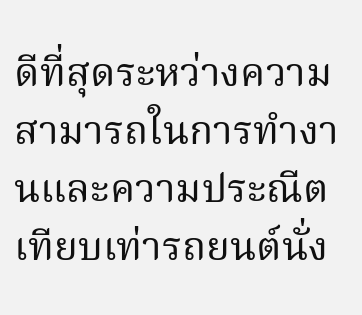ดีที่สุดระหว่างความสามารถในการทำงานและความประณีตเทียบเท่ารถยนต์นั่ง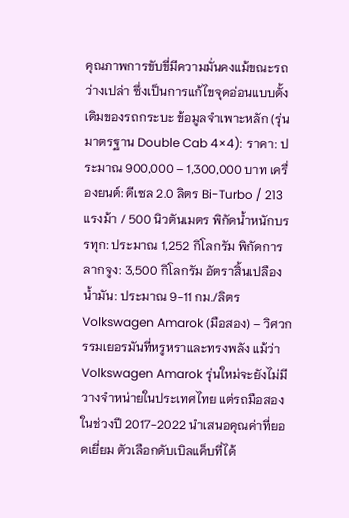คุณภาพการขับขี่มีความมั่นคงแม้ขณะรถว่างเปล่า ซึ่งเป็นการแก้ไขจุดอ่อนแบบดั้งเดิมของรถกระบะ ข้อมูลจำเพาะหลัก (รุ่นมาตรฐาน Double Cab 4×4): ราคา: ประมาณ 900,000 – 1,300,000 บาท เครื่องยนต์: ดีเซล 2.0 ลิตร Bi-Turbo / 213 แรงม้า / 500 นิวตันเมตร พิกัดน้ำหนักบรรทุก: ประมาณ 1,252 กิโลกรัม พิกัดการลากจูง: 3,500 กิโลกรัม อัตราสิ้นเปลืองน้ำมัน: ประมาณ 9-11 กม./ลิตร Volkswagen Amarok (มือสอง) – วิศวกรรมเยอรมันที่หรูหราและทรงพลัง แม้ว่า Volkswagen Amarok รุ่นใหม่จะยังไม่มีวางจำหน่ายในประเทศไทย แต่รถมือสองในช่วงปี 2017-2022 นำเสนอคุณค่าที่ยอดเยี่ยม ตัวเลือกดับเบิลแค็บที่ได้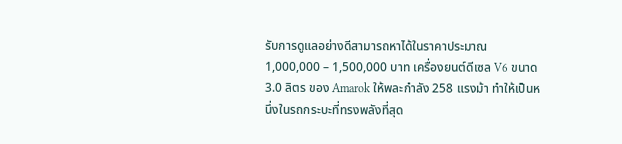รับการดูแลอย่างดีสามารถหาได้ในราคาประมาณ 1,000,000 – 1,500,000 บาท เครื่องยนต์ดีเซล V6 ขนาด 3.0 ลิตร ของ Amarok ให้พละกำลัง 258 แรงม้า ทำให้เป็นหนึ่งในรถกระบะที่ทรงพลังที่สุด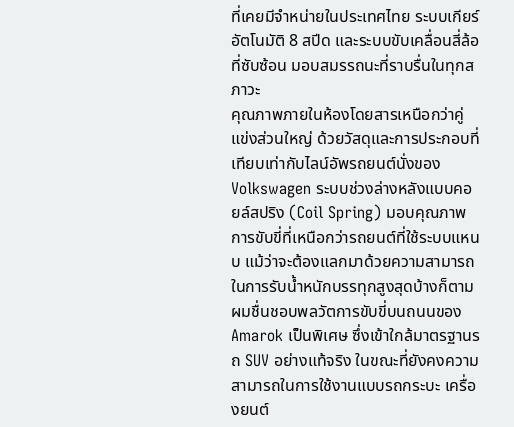ที่เคยมีจำหน่ายในประเทศไทย ระบบเกียร์อัตโนมัติ 8 สปีด และระบบขับเคลื่อนสี่ล้อที่ซับซ้อน มอบสมรรถนะที่ราบรื่นในทุกสภาวะ
คุณภาพภายในห้องโดยสารเหนือกว่าคู่แข่งส่วนใหญ่ ด้วยวัสดุและการประกอบที่เทียบเท่ากับไลน์อัพรถยนต์นั่งของ Volkswagen ระบบช่วงล่างหลังแบบคอยล์สปริง (Coil Spring) มอบคุณภาพการขับขี่ที่เหนือกว่ารถยนต์ที่ใช้ระบบแหนบ แม้ว่าจะต้องแลกมาด้วยความสามารถในการรับน้ำหนักบรรทุกสูงสุดบ้างก็ตาม ผมชื่นชอบพลวัตการขับขี่บนถนนของ Amarok เป็นพิเศษ ซึ่งเข้าใกล้มาตรฐานรถ SUV อย่างแท้จริง ในขณะที่ยังคงความสามารถในการใช้งานแบบรถกระบะ เครื่องยนต์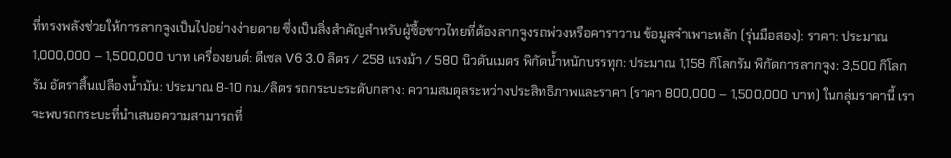ที่ทรงพลังช่วยให้การลากจูงเป็นไปอย่างง่ายดาย ซึ่งเป็นสิ่งสำคัญสำหรับผู้ซื้อชาวไทยที่ต้องลากจูงรถพ่วงหรือคาราวาน ข้อมูลจำเพาะหลัก (รุ่นมือสอง): ราคา: ประมาณ 1,000,000 – 1,500,000 บาท เครื่องยนต์: ดีเซล V6 3.0 ลิตร / 258 แรงม้า / 580 นิวตันเมตร พิกัดน้ำหนักบรรทุก: ประมาณ 1,158 กิโลกรัม พิกัดการลากจูง: 3,500 กิโลกรัม อัตราสิ้นเปลืองน้ำมัน: ประมาณ 8-10 กม./ลิตร รถกระบะระดับกลาง: ความสมดุลระหว่างประสิทธิภาพและราคา (ราคา 800,000 – 1,500,000 บาท) ในกลุ่มราคานี้ เราจะพบรถกระบะที่นำเสนอความสามารถที่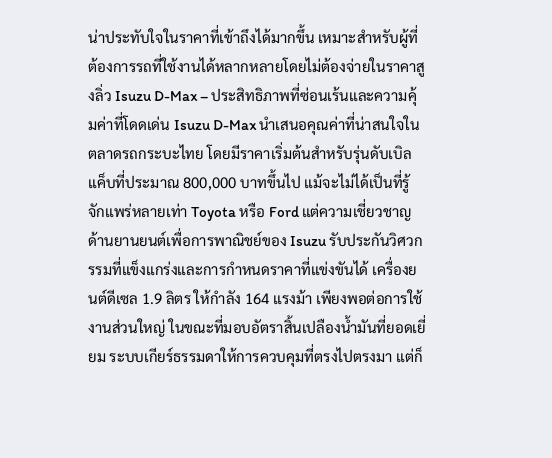น่าประทับใจในราคาที่เข้าถึงได้มากขึ้น เหมาะสำหรับผู้ที่ต้องการรถที่ใช้งานได้หลากหลายโดยไม่ต้องจ่ายในราคาสูงลิ่ว Isuzu D-Max – ประสิทธิภาพที่ซ่อนเร้นและความคุ้มค่าที่โดดเด่น Isuzu D-Max นำเสนอคุณค่าที่น่าสนใจในตลาดรถกระบะไทย โดยมีราคาเริ่มต้นสำหรับรุ่นดับเบิลแค็บที่ประมาณ 800,000 บาทขึ้นไป แม้จะไม่ได้เป็นที่รู้จักแพร่หลายเท่า Toyota หรือ Ford แต่ความเชี่ยวชาญด้านยานยนต์เพื่อการพาณิชย์ของ Isuzu รับประกันวิศวกรรมที่แข็งแกร่งและการกำหนดราคาที่แข่งขันได้ เครื่องยนต์ดีเซล 1.9 ลิตร ให้กำลัง 164 แรงม้า เพียงพอต่อการใช้งานส่วนใหญ่ ในขณะที่มอบอัตราสิ้นเปลืองน้ำมันที่ยอดเยี่ยม ระบบเกียร์ธรรมดาให้การควบคุมที่ตรงไปตรงมา แต่ก็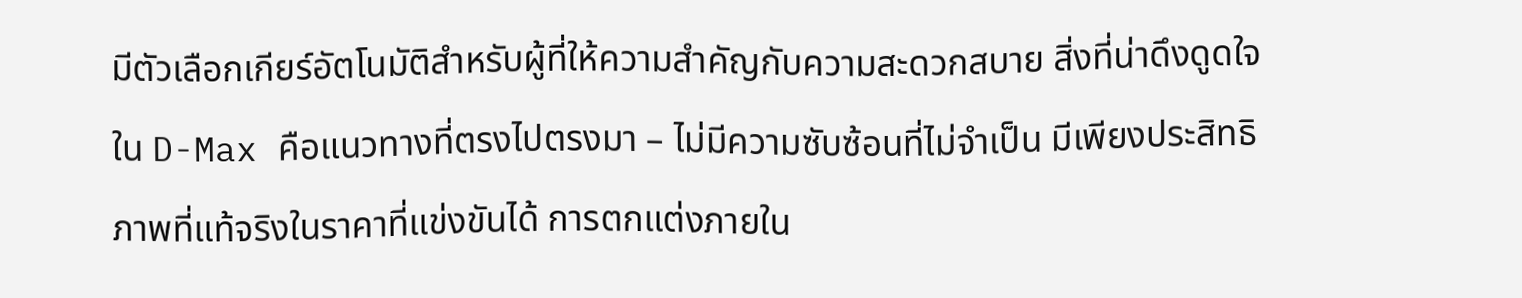มีตัวเลือกเกียร์อัตโนมัติสำหรับผู้ที่ให้ความสำคัญกับความสะดวกสบาย สิ่งที่น่าดึงดูดใจใน D-Max คือแนวทางที่ตรงไปตรงมา – ไม่มีความซับซ้อนที่ไม่จำเป็น มีเพียงประสิทธิภาพที่แท้จริงในราคาที่แข่งขันได้ การตกแต่งภายใน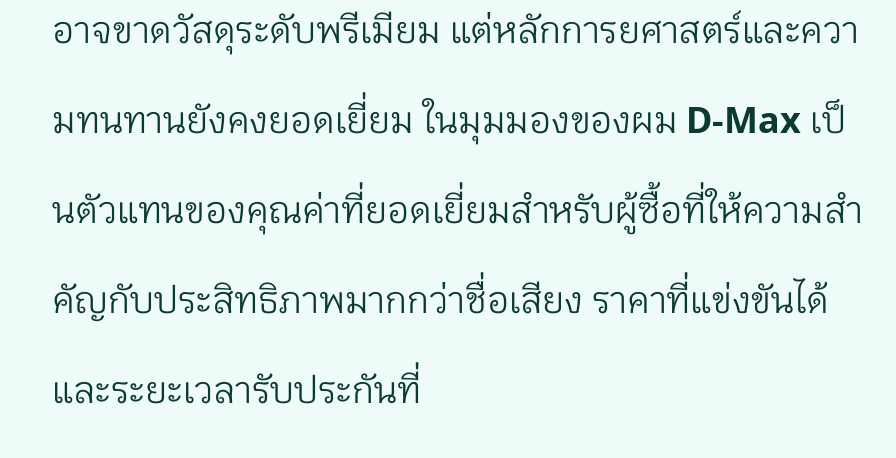อาจขาดวัสดุระดับพรีเมียม แต่หลักการยศาสตร์และความทนทานยังคงยอดเยี่ยม ในมุมมองของผม D-Max เป็นตัวแทนของคุณค่าที่ยอดเยี่ยมสำหรับผู้ซื้อที่ให้ความสำคัญกับประสิทธิภาพมากกว่าชื่อเสียง ราคาที่แข่งขันได้และระยะเวลารับประกันที่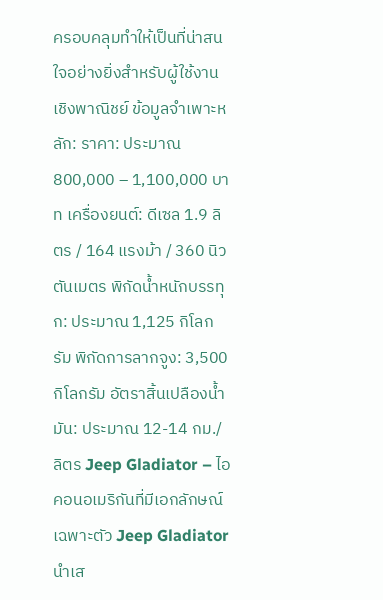ครอบคลุมทำให้เป็นที่น่าสนใจอย่างยิ่งสำหรับผู้ใช้งานเชิงพาณิชย์ ข้อมูลจำเพาะหลัก: ราคา: ประมาณ 800,000 – 1,100,000 บาท เครื่องยนต์: ดีเซล 1.9 ลิตร / 164 แรงม้า / 360 นิวตันเมตร พิกัดน้ำหนักบรรทุก: ประมาณ 1,125 กิโลกรัม พิกัดการลากจูง: 3,500 กิโลกรัม อัตราสิ้นเปลืองน้ำมัน: ประมาณ 12-14 กม./ลิตร Jeep Gladiator – ไอคอนอเมริกันที่มีเอกลักษณ์เฉพาะตัว Jeep Gladiator นำเส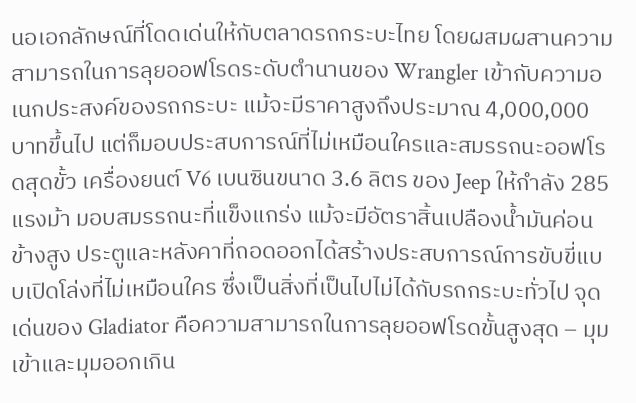นอเอกลักษณ์ที่โดดเด่นให้กับตลาดรถกระบะไทย โดยผสมผสานความสามารถในการลุยออฟโรดระดับตำนานของ Wrangler เข้ากับความอเนกประสงค์ของรถกระบะ แม้จะมีราคาสูงถึงประมาณ 4,000,000 บาทขึ้นไป แต่ก็มอบประสบการณ์ที่ไม่เหมือนใครและสมรรถนะออฟโรดสุดขั้ว เครื่องยนต์ V6 เบนซินขนาด 3.6 ลิตร ของ Jeep ให้กำลัง 285 แรงม้า มอบสมรรถนะที่แข็งแกร่ง แม้จะมีอัตราสิ้นเปลืองน้ำมันค่อนข้างสูง ประตูและหลังคาที่ถอดออกได้สร้างประสบการณ์การขับขี่แบบเปิดโล่งที่ไม่เหมือนใคร ซึ่งเป็นสิ่งที่เป็นไปไม่ได้กับรถกระบะทั่วไป จุดเด่นของ Gladiator คือความสามารถในการลุยออฟโรดขั้นสูงสุด – มุมเข้าและมุมออกเกิน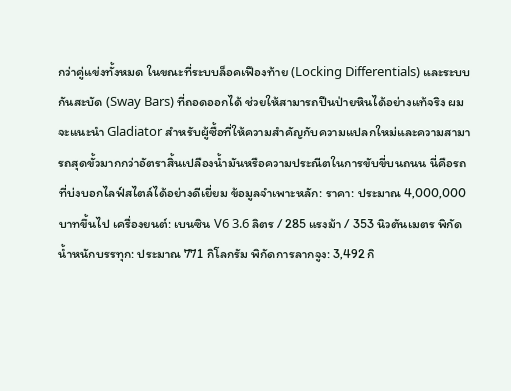กว่าคู่แข่งทั้งหมด ในขณะที่ระบบล็อคเฟืองท้าย (Locking Differentials) และระบบกันสะบัด (Sway Bars) ที่ถอดออกได้ ช่วยให้สามารถปีนป่ายหินได้อย่างแท้จริง ผมจะแนะนำ Gladiator สำหรับผู้ซื้อที่ให้ความสำคัญกับความแปลกใหม่และความสามารถสุดขั้วมากกว่าอัตราสิ้นเปลืองน้ำมันหรือความประณีตในการขับขี่บนถนน นี่คือรถที่บ่งบอกไลฟ์สไตล์ได้อย่างดีเยี่ยม ข้อมูลจำเพาะหลัก: ราคา: ประมาณ 4,000,000 บาทขึ้นไป เครื่องยนต์: เบนซิน V6 3.6 ลิตร / 285 แรงม้า / 353 นิวตันเมตร พิกัดน้ำหนักบรรทุก: ประมาณ 771 กิโลกรัม พิกัดการลากจูง: 3,492 กิ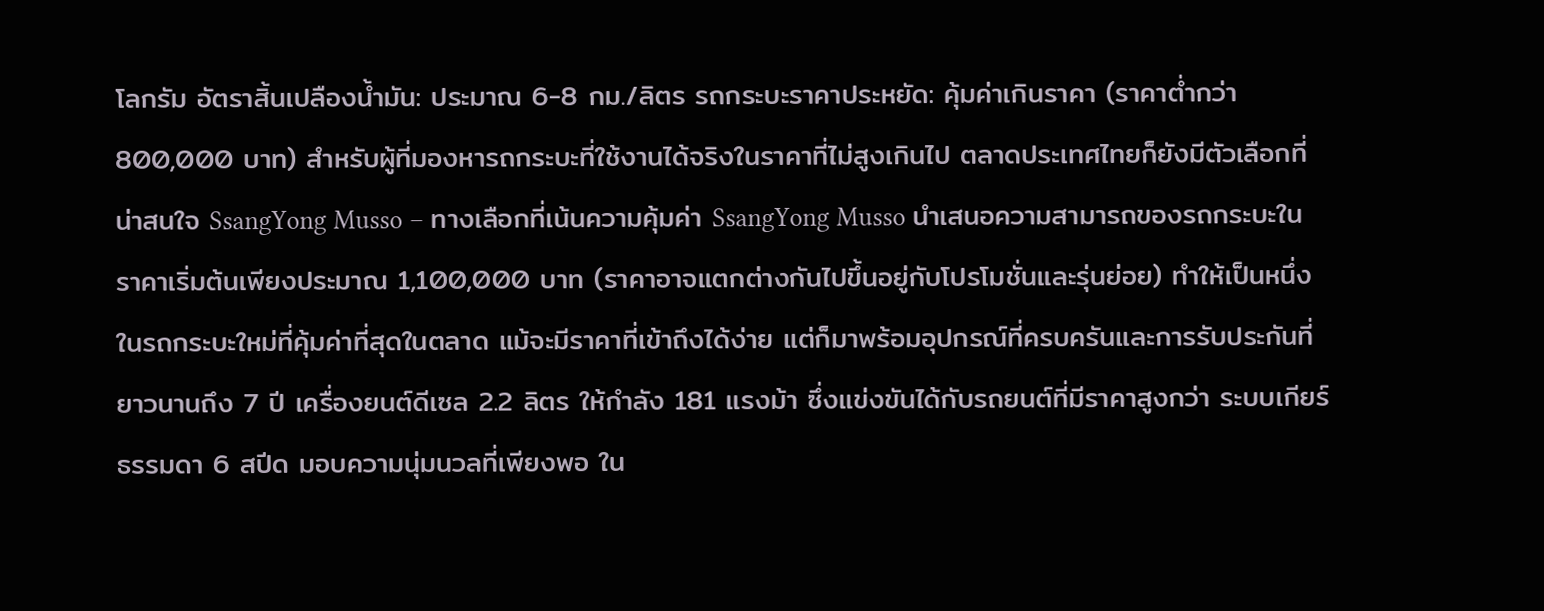โลกรัม อัตราสิ้นเปลืองน้ำมัน: ประมาณ 6-8 กม./ลิตร รถกระบะราคาประหยัด: คุ้มค่าเกินราคา (ราคาต่ำกว่า 800,000 บาท) สำหรับผู้ที่มองหารถกระบะที่ใช้งานได้จริงในราคาที่ไม่สูงเกินไป ตลาดประเทศไทยก็ยังมีตัวเลือกที่น่าสนใจ SsangYong Musso – ทางเลือกที่เน้นความคุ้มค่า SsangYong Musso นำเสนอความสามารถของรถกระบะในราคาเริ่มต้นเพียงประมาณ 1,100,000 บาท (ราคาอาจแตกต่างกันไปขึ้นอยู่กับโปรโมชั่นและรุ่นย่อย) ทำให้เป็นหนึ่งในรถกระบะใหม่ที่คุ้มค่าที่สุดในตลาด แม้จะมีราคาที่เข้าถึงได้ง่าย แต่ก็มาพร้อมอุปกรณ์ที่ครบครันและการรับประกันที่ยาวนานถึง 7 ปี เครื่องยนต์ดีเซล 2.2 ลิตร ให้กำลัง 181 แรงม้า ซึ่งแข่งขันได้กับรถยนต์ที่มีราคาสูงกว่า ระบบเกียร์ธรรมดา 6 สปีด มอบความนุ่มนวลที่เพียงพอ ใน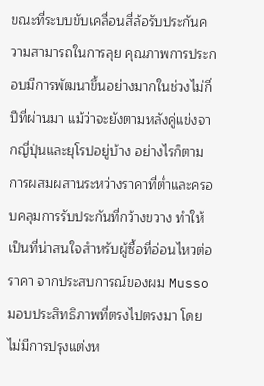ขณะที่ระบบขับเคลื่อนสี่ล้อรับประกันความสามารถในการลุย คุณภาพการประกอบมีการพัฒนาขึ้นอย่างมากในช่วงไม่กี่ปีที่ผ่านมา แม้ว่าจะยังตามหลังคู่แข่งจากญี่ปุ่นและยุโรปอยู่บ้าง อย่างไรก็ตาม การผสมผสานระหว่างราคาที่ต่ำและครอบคลุมการรับประกันที่กว้างขวาง ทำให้เป็นที่น่าสนใจสำหรับผู้ซื้อที่อ่อนไหวต่อราคา จากประสบการณ์ของผม Musso มอบประสิทธิภาพที่ตรงไปตรงมา โดยไม่มีการปรุงแต่งห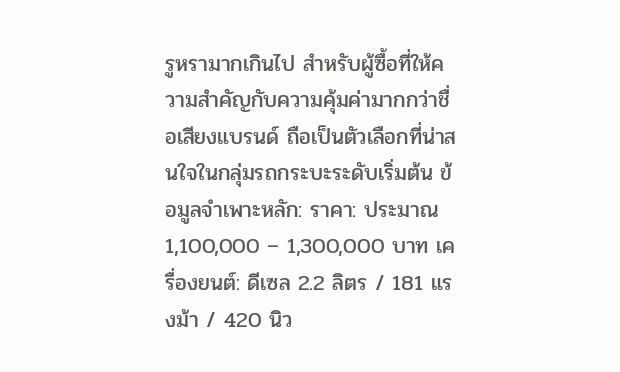รูหรามากเกินไป สำหรับผู้ซื้อที่ให้ความสำคัญกับความคุ้มค่ามากกว่าชื่อเสียงแบรนด์ ถือเป็นตัวเลือกที่น่าสนใจในกลุ่มรถกระบะระดับเริ่มต้น ข้อมูลจำเพาะหลัก: ราคา: ประมาณ 1,100,000 – 1,300,000 บาท เครื่องยนต์: ดีเซล 2.2 ลิตร / 181 แรงม้า / 420 นิว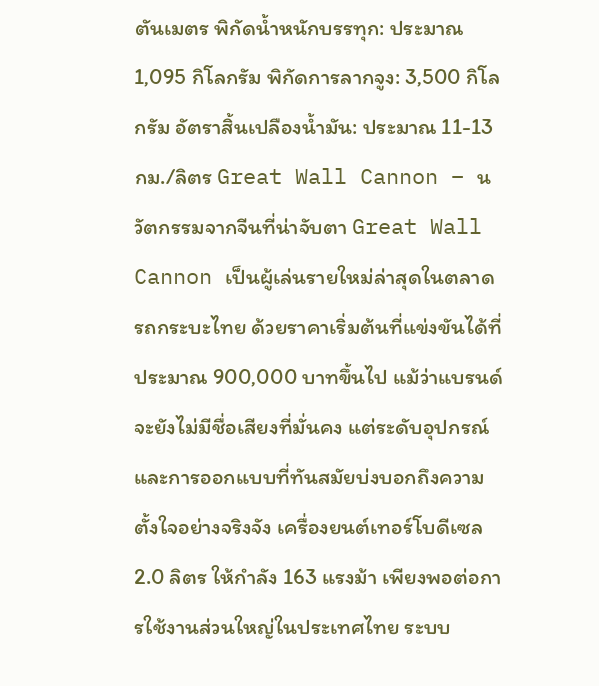ตันเมตร พิกัดน้ำหนักบรรทุก: ประมาณ 1,095 กิโลกรัม พิกัดการลากจูง: 3,500 กิโลกรัม อัตราสิ้นเปลืองน้ำมัน: ประมาณ 11-13 กม./ลิตร Great Wall Cannon – นวัตกรรมจากจีนที่น่าจับตา Great Wall Cannon เป็นผู้เล่นรายใหม่ล่าสุดในตลาดรถกระบะไทย ด้วยราคาเริ่มต้นที่แข่งขันได้ที่ประมาณ 900,000 บาทขึ้นไป แม้ว่าแบรนด์จะยังไม่มีชื่อเสียงที่มั่นคง แต่ระดับอุปกรณ์และการออกแบบที่ทันสมัยบ่งบอกถึงความตั้งใจอย่างจริงจัง เครื่องยนต์เทอร์โบดีเซล 2.0 ลิตร ให้กำลัง 163 แรงม้า เพียงพอต่อการใช้งานส่วนใหญ่ในประเทศไทย ระบบ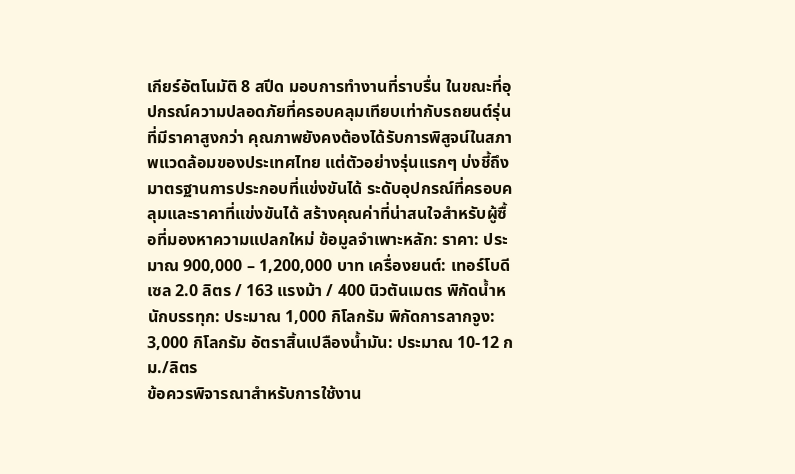เกียร์อัตโนมัติ 8 สปีด มอบการทำงานที่ราบรื่น ในขณะที่อุปกรณ์ความปลอดภัยที่ครอบคลุมเทียบเท่ากับรถยนต์รุ่นที่มีราคาสูงกว่า คุณภาพยังคงต้องได้รับการพิสูจน์ในสภาพแวดล้อมของประเทศไทย แต่ตัวอย่างรุ่นแรกๆ บ่งชี้ถึงมาตรฐานการประกอบที่แข่งขันได้ ระดับอุปกรณ์ที่ครอบคลุมและราคาที่แข่งขันได้ สร้างคุณค่าที่น่าสนใจสำหรับผู้ซื้อที่มองหาความแปลกใหม่ ข้อมูลจำเพาะหลัก: ราคา: ประมาณ 900,000 – 1,200,000 บาท เครื่องยนต์: เทอร์โบดีเซล 2.0 ลิตร / 163 แรงม้า / 400 นิวตันเมตร พิกัดน้ำหนักบรรทุก: ประมาณ 1,000 กิโลกรัม พิกัดการลากจูง: 3,000 กิโลกรัม อัตราสิ้นเปลืองน้ำมัน: ประมาณ 10-12 กม./ลิตร
ข้อควรพิจารณาสำหรับการใช้งาน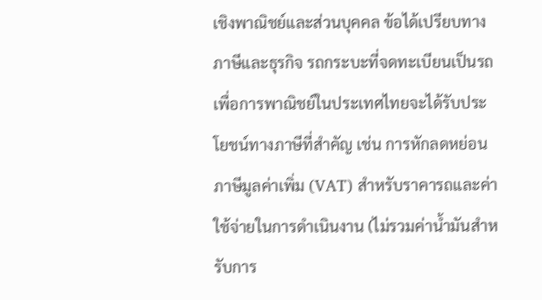เชิงพาณิชย์และส่วนบุคคล ข้อได้เปรียบทางภาษีและธุรกิจ รถกระบะที่จดทะเบียนเป็นรถเพื่อการพาณิชย์ในประเทศไทยจะได้รับประโยชน์ทางภาษีที่สำคัญ เช่น การหักลดหย่อนภาษีมูลค่าเพิ่ม (VAT) สำหรับราคารถและค่าใช้จ่ายในการดำเนินงาน (ไม่รวมค่าน้ำมันสำหรับการ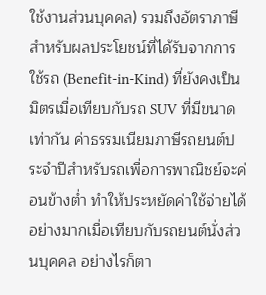ใช้งานส่วนบุคคล) รวมถึงอัตราภาษีสำหรับผลประโยชน์ที่ได้รับจากการใช้รถ (Benefit-in-Kind) ที่ยังคงเป็นมิตรเมื่อเทียบกับรถ SUV ที่มีขนาดเท่ากัน ค่าธรรมเนียมภาษีรถยนต์ประจำปีสำหรับรถเพื่อการพาณิชย์จะค่อนข้างต่ำ ทำให้ประหยัดค่าใช้จ่ายได้อย่างมากเมื่อเทียบกับรถยนต์นั่งส่วนบุคคล อย่างไรก็ตา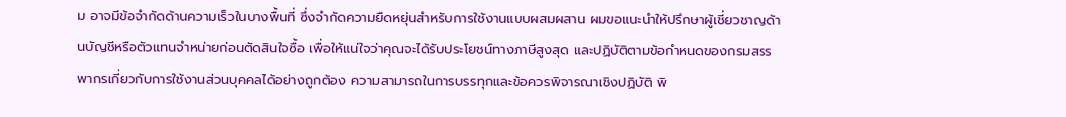ม อาจมีข้อจำกัดด้านความเร็วในบางพื้นที่ ซึ่งจำกัดความยืดหยุ่นสำหรับการใช้งานแบบผสมผสาน ผมขอแนะนำให้ปรึกษาผู้เชี่ยวชาญด้านบัญชีหรือตัวแทนจำหน่ายก่อนตัดสินใจซื้อ เพื่อให้แน่ใจว่าคุณจะได้รับประโยชน์ทางภาษีสูงสุด และปฏิบัติตามข้อกำหนดของกรมสรรพากรเกี่ยวกับการใช้งานส่วนบุคคลได้อย่างถูกต้อง ความสามารถในการบรรทุกและข้อควรพิจารณาเชิงปฏิบัติ พิ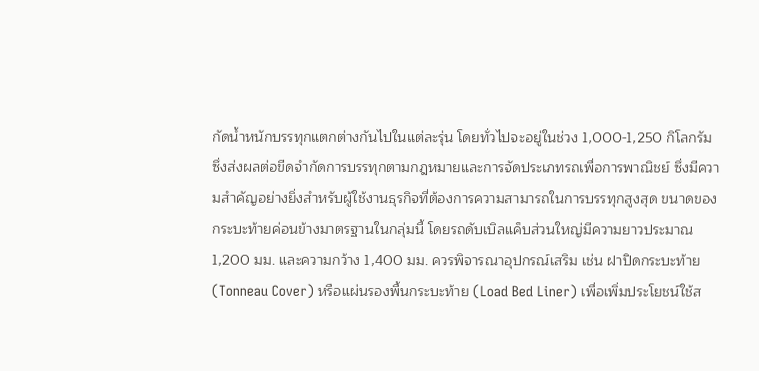กัดน้ำหนักบรรทุกแตกต่างกันไปในแต่ละรุ่น โดยทั่วไปจะอยู่ในช่วง 1,000-1,250 กิโลกรัม ซึ่งส่งผลต่อขีดจำกัดการบรรทุกตามกฎหมายและการจัดประเภทรถเพื่อการพาณิชย์ ซึ่งมีความสำคัญอย่างยิ่งสำหรับผู้ใช้งานธุรกิจที่ต้องการความสามารถในการบรรทุกสูงสุด ขนาดของกระบะท้ายค่อนข้างมาตรฐานในกลุ่มนี้ โดยรถดับเบิลแค็บส่วนใหญ่มีความยาวประมาณ 1,200 มม. และความกว้าง 1,400 มม. ควรพิจารณาอุปกรณ์เสริม เช่น ฝาปิดกระบะท้าย (Tonneau Cover) หรือแผ่นรองพื้นกระบะท้าย (Load Bed Liner) เพื่อเพิ่มประโยชน์ใช้ส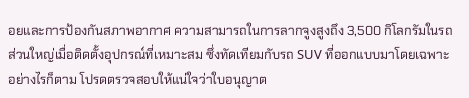อยและการป้องกันสภาพอากาศ ความสามารถในการลากจูงสูงถึง 3,500 กิโลกรัมในรถส่วนใหญ่เมื่อติดตั้งอุปกรณ์ที่เหมาะสม ซึ่งทัดเทียมกับรถ SUV ที่ออกแบบมาโดยเฉพาะ อย่างไรก็ตาม โปรดตรวจสอบให้แน่ใจว่าใบอนุญาต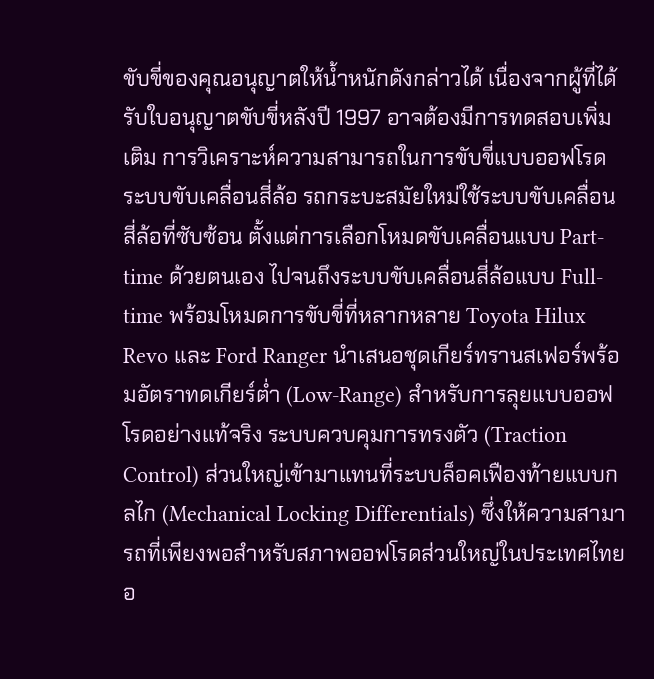ขับขี่ของคุณอนุญาตให้น้ำหนักดังกล่าวได้ เนื่องจากผู้ที่ได้รับใบอนุญาตขับขี่หลังปี 1997 อาจต้องมีการทดสอบเพิ่มเติม การวิเคราะห์ความสามารถในการขับขี่แบบออฟโรด ระบบขับเคลื่อนสี่ล้อ รถกระบะสมัยใหม่ใช้ระบบขับเคลื่อนสี่ล้อที่ซับซ้อน ตั้งแต่การเลือกโหมดขับเคลื่อนแบบ Part-time ด้วยตนเอง ไปจนถึงระบบขับเคลื่อนสี่ล้อแบบ Full-time พร้อมโหมดการขับขี่ที่หลากหลาย Toyota Hilux Revo และ Ford Ranger นำเสนอชุดเกียร์ทรานสเฟอร์พร้อมอัตราทดเกียร์ต่ำ (Low-Range) สำหรับการลุยแบบออฟโรดอย่างแท้จริง ระบบควบคุมการทรงตัว (Traction Control) ส่วนใหญ่เข้ามาแทนที่ระบบล็อคเฟืองท้ายแบบกลไก (Mechanical Locking Differentials) ซึ่งให้ความสามารถที่เพียงพอสำหรับสภาพออฟโรดส่วนใหญ่ในประเทศไทย อ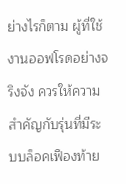ย่างไรก็ตาม ผู้ที่ใช้งานออฟโรดอย่างจริงจัง ควรให้ความสำคัญกับรุ่นที่มีระบบล็อคเฟืองท้าย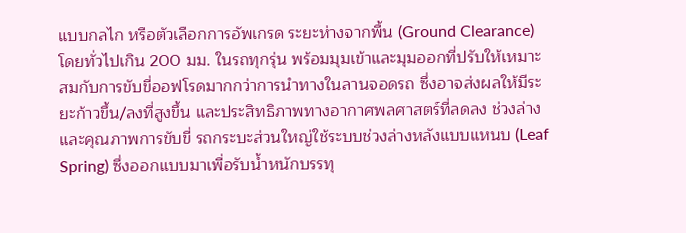แบบกลไก หรือตัวเลือกการอัพเกรด ระยะห่างจากพื้น (Ground Clearance) โดยทั่วไปเกิน 200 มม. ในรถทุกรุ่น พร้อมมุมเข้าและมุมออกที่ปรับให้เหมาะสมกับการขับขี่ออฟโรดมากกว่าการนำทางในลานจอดรถ ซึ่งอาจส่งผลให้มีระยะก้าวขึ้น/ลงที่สูงขึ้น และประสิทธิภาพทางอากาศพลศาสตร์ที่ลดลง ช่วงล่างและคุณภาพการขับขี่ รถกระบะส่วนใหญ่ใช้ระบบช่วงล่างหลังแบบแหนบ (Leaf Spring) ซึ่งออกแบบมาเพื่อรับน้ำหนักบรรทุ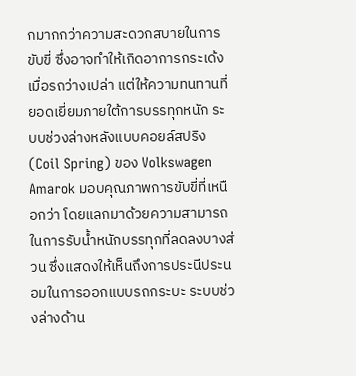กมากกว่าความสะดวกสบายในการขับขี่ ซึ่งอาจทำให้เกิดอาการกระเด้งเมื่อรถว่างเปล่า แต่ให้ความทนทานที่ยอดเยี่ยมภายใต้การบรรทุกหนัก ระบบช่วงล่างหลังแบบคอยล์สปริง (Coil Spring) ของ Volkswagen Amarok มอบคุณภาพการขับขี่ที่เหนือกว่า โดยแลกมาด้วยความสามารถในการรับน้ำหนักบรรทุกที่ลดลงบางส่วน ซึ่งแสดงให้เห็นถึงการประนีประนอมในการออกแบบรถกระบะ ระบบช่วงล่างด้าน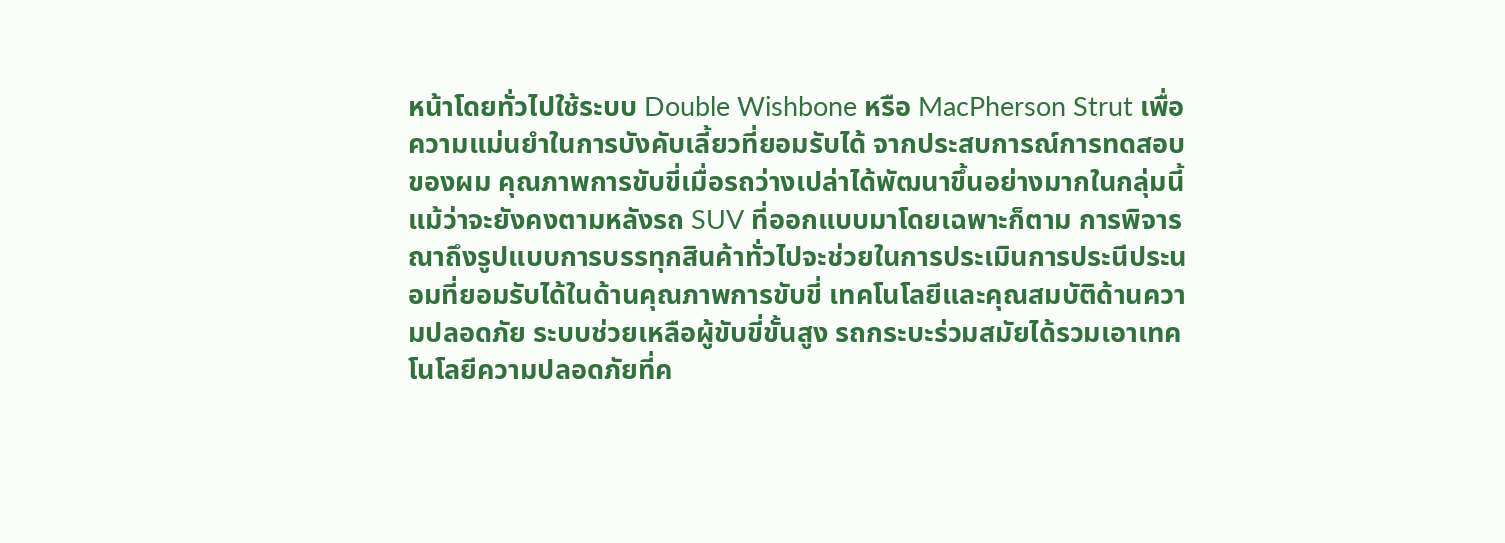หน้าโดยทั่วไปใช้ระบบ Double Wishbone หรือ MacPherson Strut เพื่อความแม่นยำในการบังคับเลี้ยวที่ยอมรับได้ จากประสบการณ์การทดสอบของผม คุณภาพการขับขี่เมื่อรถว่างเปล่าได้พัฒนาขึ้นอย่างมากในกลุ่มนี้ แม้ว่าจะยังคงตามหลังรถ SUV ที่ออกแบบมาโดยเฉพาะก็ตาม การพิจารณาถึงรูปแบบการบรรทุกสินค้าทั่วไปจะช่วยในการประเมินการประนีประนอมที่ยอมรับได้ในด้านคุณภาพการขับขี่ เทคโนโลยีและคุณสมบัติด้านความปลอดภัย ระบบช่วยเหลือผู้ขับขี่ขั้นสูง รถกระบะร่วมสมัยได้รวมเอาเทคโนโลยีความปลอดภัยที่ค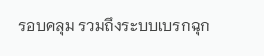รอบคลุม รวมถึงระบบเบรกฉุก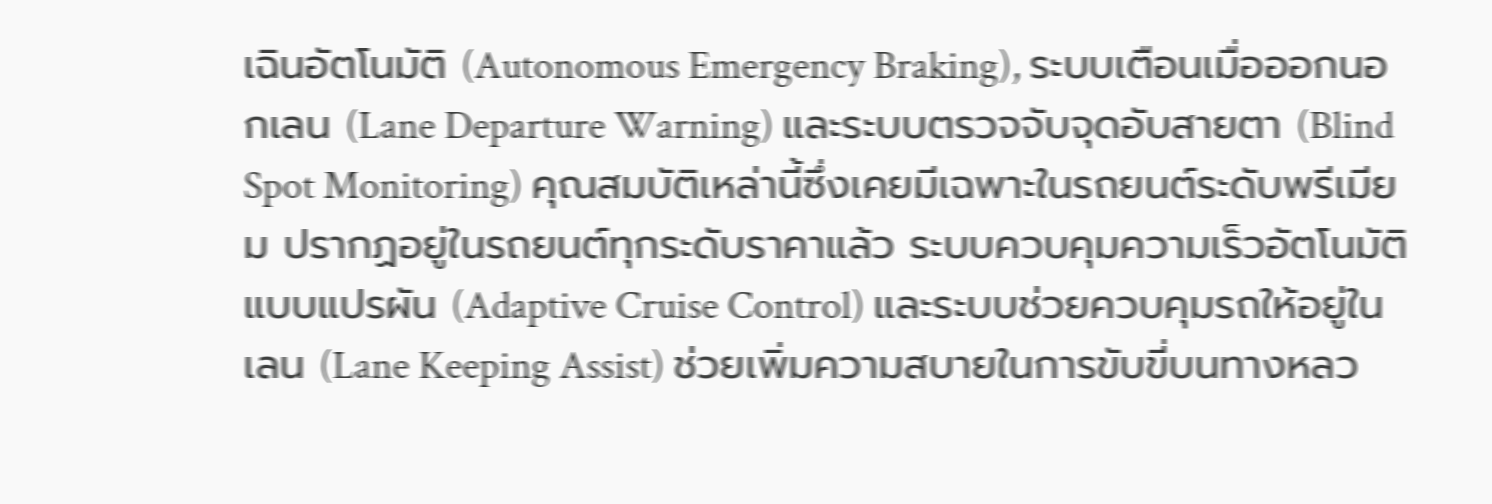เฉินอัตโนมัติ (Autonomous Emergency Braking), ระบบเตือนเมื่อออกนอกเลน (Lane Departure Warning) และระบบตรวจจับจุดอับสายตา (Blind Spot Monitoring) คุณสมบัติเหล่านี้ซึ่งเคยมีเฉพาะในรถยนต์ระดับพรีเมียม ปรากฏอยู่ในรถยนต์ทุกระดับราคาแล้ว ระบบควบคุมความเร็วอัตโนมัติแบบแปรผัน (Adaptive Cruise Control) และระบบช่วยควบคุมรถให้อยู่ในเลน (Lane Keeping Assist) ช่วยเพิ่มความสบายในการขับขี่บนทางหลว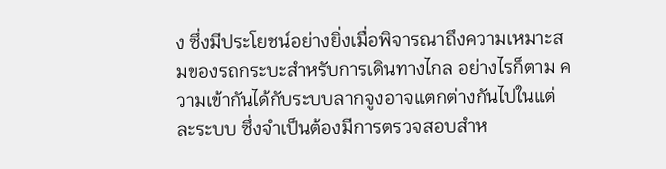ง ซึ่งมีประโยชน์อย่างยิ่งเมื่อพิจารณาถึงความเหมาะสมของรถกระบะสำหรับการเดินทางไกล อย่างไรก็ตาม ความเข้ากันได้กับระบบลากจูงอาจแตกต่างกันไปในแต่ละระบบ ซึ่งจำเป็นต้องมีการตรวจสอบสำห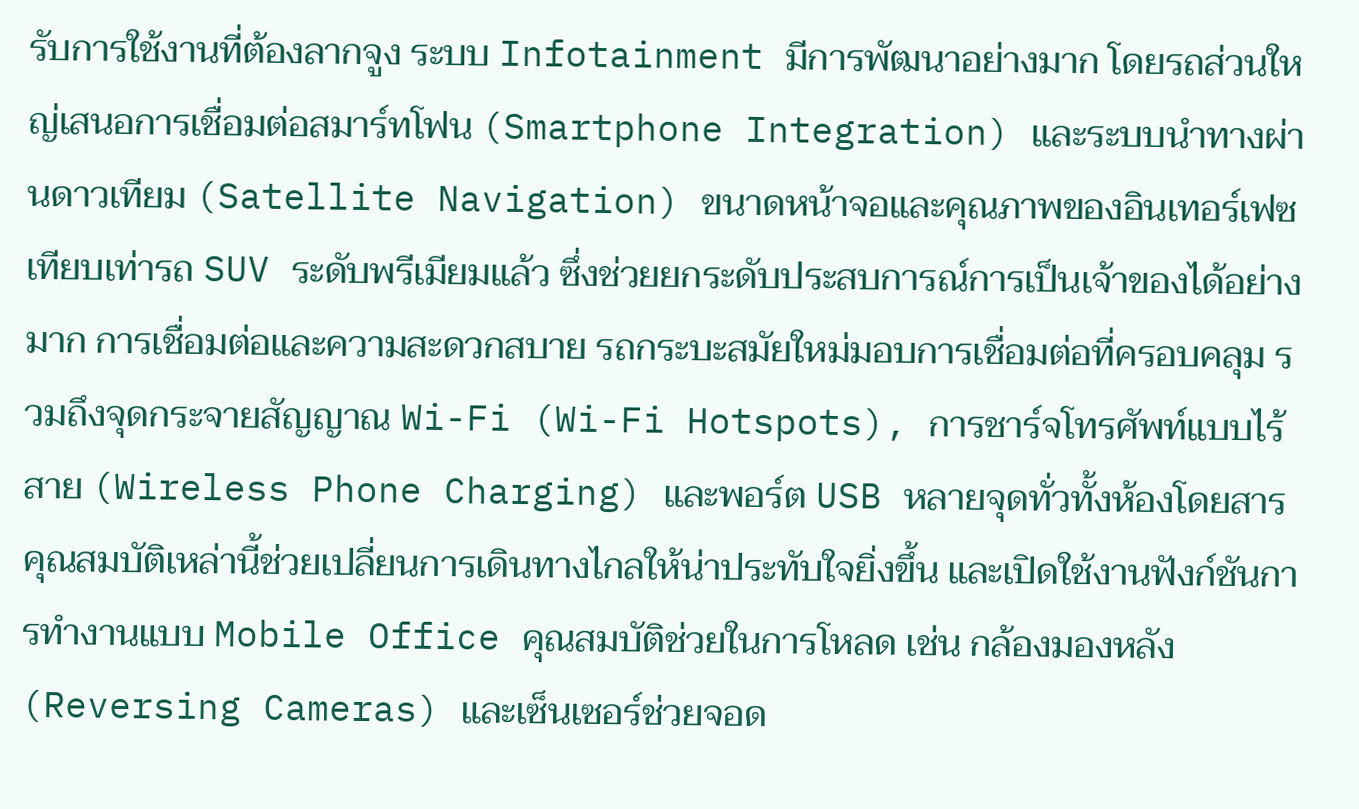รับการใช้งานที่ต้องลากจูง ระบบ Infotainment มีการพัฒนาอย่างมาก โดยรถส่วนใหญ่เสนอการเชื่อมต่อสมาร์ทโฟน (Smartphone Integration) และระบบนำทางผ่านดาวเทียม (Satellite Navigation) ขนาดหน้าจอและคุณภาพของอินเทอร์เฟซเทียบเท่ารถ SUV ระดับพรีเมียมแล้ว ซึ่งช่วยยกระดับประสบการณ์การเป็นเจ้าของได้อย่างมาก การเชื่อมต่อและความสะดวกสบาย รถกระบะสมัยใหม่มอบการเชื่อมต่อที่ครอบคลุม รวมถึงจุดกระจายสัญญาณ Wi-Fi (Wi-Fi Hotspots), การชาร์จโทรศัพท์แบบไร้สาย (Wireless Phone Charging) และพอร์ต USB หลายจุดทั่วทั้งห้องโดยสาร คุณสมบัติเหล่านี้ช่วยเปลี่ยนการเดินทางไกลให้น่าประทับใจยิ่งขึ้น และเปิดใช้งานฟังก์ชันการทำงานแบบ Mobile Office คุณสมบัติช่วยในการโหลด เช่น กล้องมองหลัง (Reversing Cameras) และเซ็นเซอร์ช่วยจอด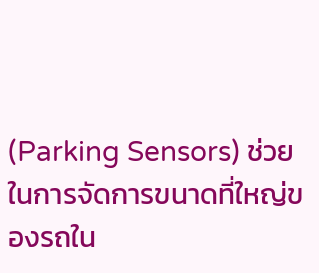(Parking Sensors) ช่วยในการจัดการขนาดที่ใหญ่ของรถใน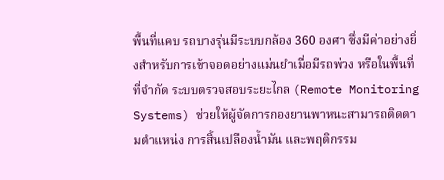พื้นที่แคบ รถบางรุ่นมีระบบกล้อง 360 องศา ซึ่งมีค่าอย่างยิ่งสำหรับการเข้าจอดอย่างแม่นยำเมื่อมีรถพ่วง หรือในพื้นที่ที่จำกัด ระบบตรวจสอบระยะไกล (Remote Monitoring Systems) ช่วยให้ผู้จัดการกองยานพาหนะสามารถติดตามตำแหน่ง การสิ้นเปลืองน้ำมัน และพฤติกรรม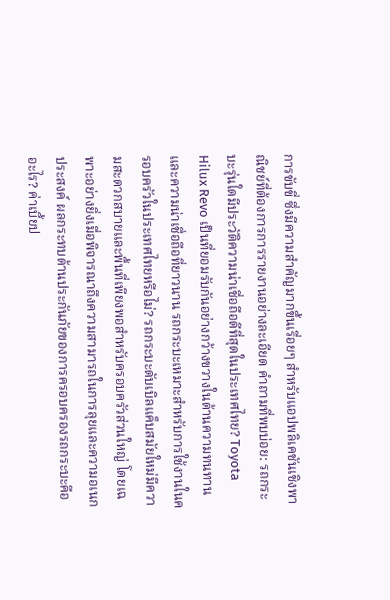การขับขี่ ซึ่งมีความสำคัญมากขึ้นเรื่อยๆ สำหรับแอปพลิเคชันเชิงพาณิชย์ที่ต้องการการรายงานอย่างละเอียด คำถามที่พบบ่อย: รถกระบะรุ่นใดมีประวัติความน่าเชื่อถือดีที่สุดในประเทศไทย? Toyota Hilux Revo เป็นที่ยอมรับกันอย่างกว้างขวางในด้านความทนทานและความน่าเชื่อถือที่ยาวนาน รถกระบะเหมาะสำหรับการใช้งานในครอบครัวในประเทศไทยหรือไม่? รถกระบะดับเบิลแค็บสมัยใหม่มีความสะดวกสบายและพื้นที่เพียงพอสำหรับครอบครัวส่วนใหญ่ โดยเฉพาะอย่างยิ่งเมื่อพิจารณาถึงความสามารถในการลุยและความอเนกประสงค์ ผลกระทบด้านประกันภัยของการครอบครองรถกระบะคืออะไร? ค่าเบี้ยป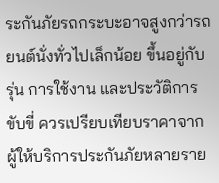ระกันภัยรถกระบะอาจสูงกว่ารถยนต์นั่งทั่วไปเล็กน้อย ขึ้นอยู่กับรุ่น การใช้งาน และประวัติการขับขี่ ควรเปรียบเทียบราคาจากผู้ให้บริการประกันภัยหลายราย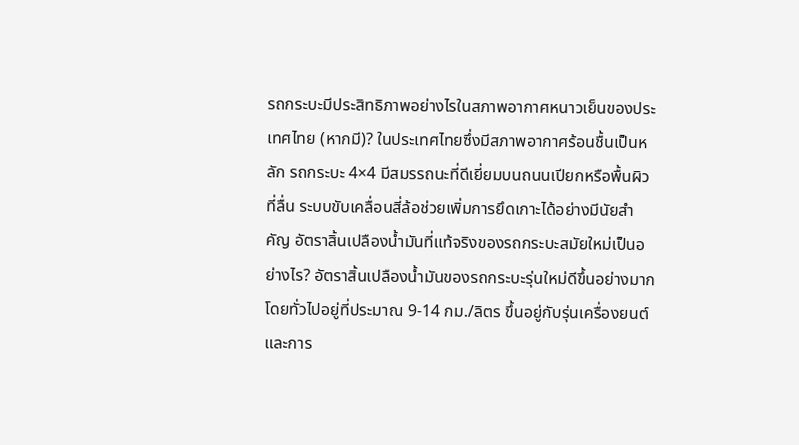รถกระบะมีประสิทธิภาพอย่างไรในสภาพอากาศหนาวเย็นของประเทศไทย (หากมี)? ในประเทศไทยซึ่งมีสภาพอากาศร้อนชื้นเป็นหลัก รถกระบะ 4×4 มีสมรรถนะที่ดีเยี่ยมบนถนนเปียกหรือพื้นผิวที่ลื่น ระบบขับเคลื่อนสี่ล้อช่วยเพิ่มการยึดเกาะได้อย่างมีนัยสำคัญ อัตราสิ้นเปลืองน้ำมันที่แท้จริงของรถกระบะสมัยใหม่เป็นอย่างไร? อัตราสิ้นเปลืองน้ำมันของรถกระบะรุ่นใหม่ดีขึ้นอย่างมาก โดยทั่วไปอยู่ที่ประมาณ 9-14 กม./ลิตร ขึ้นอยู่กับรุ่นเครื่องยนต์และการ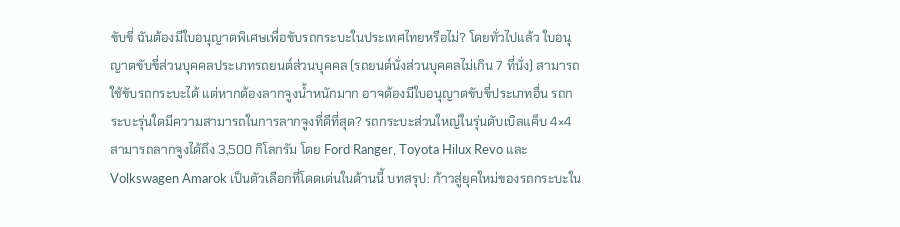ขับขี่ ฉันต้องมีใบอนุญาตพิเศษเพื่อขับรถกระบะในประเทศไทยหรือไม่? โดยทั่วไปแล้ว ใบอนุญาตขับขี่ส่วนบุคคลประเภทรถยนต์ส่วนบุคคล (รถยนต์นั่งส่วนบุคคลไม่เกิน 7 ที่นั่ง) สามารถใช้ขับรถกระบะได้ แต่หากต้องลากจูงน้ำหนักมาก อาจต้องมีใบอนุญาตขับขี่ประเภทอื่น รถกระบะรุ่นใดมีความสามารถในการลากจูงที่ดีที่สุด? รถกระบะส่วนใหญ่ในรุ่นดับเบิลแค็บ 4×4 สามารถลากจูงได้ถึง 3,500 กิโลกรัม โดย Ford Ranger, Toyota Hilux Revo และ Volkswagen Amarok เป็นตัวเลือกที่โดดเด่นในด้านนี้ บทสรุป: ก้าวสู่ยุคใหม่ของรถกระบะใน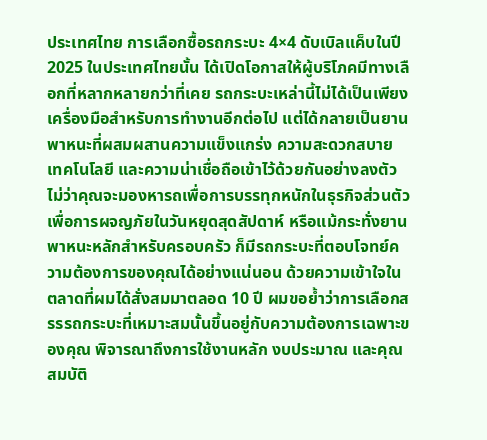ประเทศไทย การเลือกซื้อรถกระบะ 4×4 ดับเบิลแค็บในปี 2025 ในประเทศไทยนั้น ได้เปิดโอกาสให้ผู้บริโภคมีทางเลือกที่หลากหลายกว่าที่เคย รถกระบะเหล่านี้ไม่ได้เป็นเพียงเครื่องมือสำหรับการทำงานอีกต่อไป แต่ได้กลายเป็นยานพาหนะที่ผสมผสานความแข็งแกร่ง ความสะดวกสบาย เทคโนโลยี และความน่าเชื่อถือเข้าไว้ด้วยกันอย่างลงตัว ไม่ว่าคุณจะมองหารถเพื่อการบรรทุกหนักในธุรกิจส่วนตัว เพื่อการผจญภัยในวันหยุดสุดสัปดาห์ หรือแม้กระทั่งยานพาหนะหลักสำหรับครอบครัว ก็มีรถกระบะที่ตอบโจทย์ความต้องการของคุณได้อย่างแน่นอน ด้วยความเข้าใจในตลาดที่ผมได้สั่งสมมาตลอด 10 ปี ผมขอย้ำว่าการเลือกสรรรถกระบะที่เหมาะสมนั้นขึ้นอยู่กับความต้องการเฉพาะของคุณ พิจารณาถึงการใช้งานหลัก งบประมาณ และคุณสมบัติ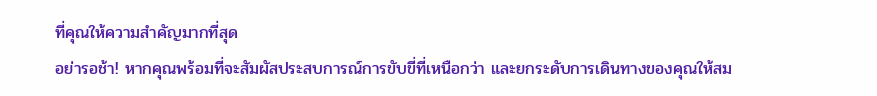ที่คุณให้ความสำคัญมากที่สุด
อย่ารอช้า! หากคุณพร้อมที่จะสัมผัสประสบการณ์การขับขี่ที่เหนือกว่า และยกระดับการเดินทางของคุณให้สม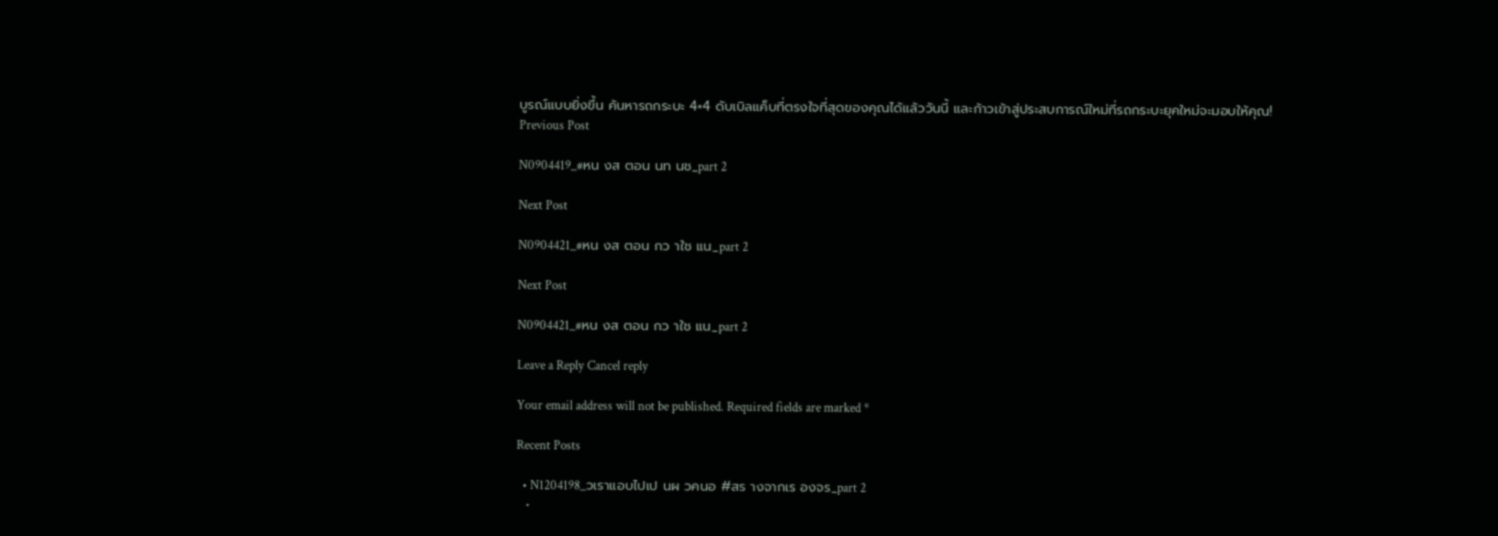บูรณ์แบบยิ่งขึ้น ค้นหารถกระบะ 4×4 ดับเบิลแค็บที่ตรงใจที่สุดของคุณได้แล้ววันนี้ และก้าวเข้าสู่ประสบการณ์ใหม่ที่รถกระบะยุคใหม่จะมอบให้คุณ!
Previous Post

N0904419_#หน งส ตอน นท นช_part 2

Next Post

N0904421_#หน งส ตอน กว าใช แน_part 2

Next Post

N0904421_#หน งส ตอน กว าใช แน_part 2

Leave a Reply Cancel reply

Your email address will not be published. Required fields are marked *

Recent Posts

  • N1204198_วเราแอบไปเป นผ วคนอ #สร างจากเร องจร_part 2
  •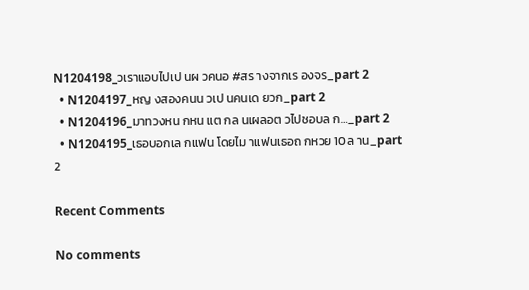N1204198_วเราแอบไปเป นผ วคนอ #สร างจากเร องจร_part 2
  • N1204197_หญ งสองคนน วเป นคนเด ยวก_part 2
  • N1204196_มาทวงหน กหน แต กล นเผลอต วไปชอบล ก…_part 2
  • N1204195_เธอบอกเล กแฟน โดยไม าแฟนเธอถ กหวย 10ล าน_part 2

Recent Comments

No comments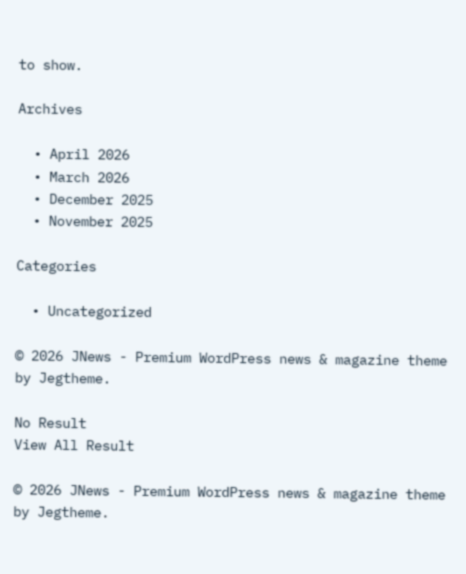to show.

Archives

  • April 2026
  • March 2026
  • December 2025
  • November 2025

Categories

  • Uncategorized

© 2026 JNews - Premium WordPress news & magazine theme by Jegtheme.

No Result
View All Result

© 2026 JNews - Premium WordPress news & magazine theme by Jegtheme.